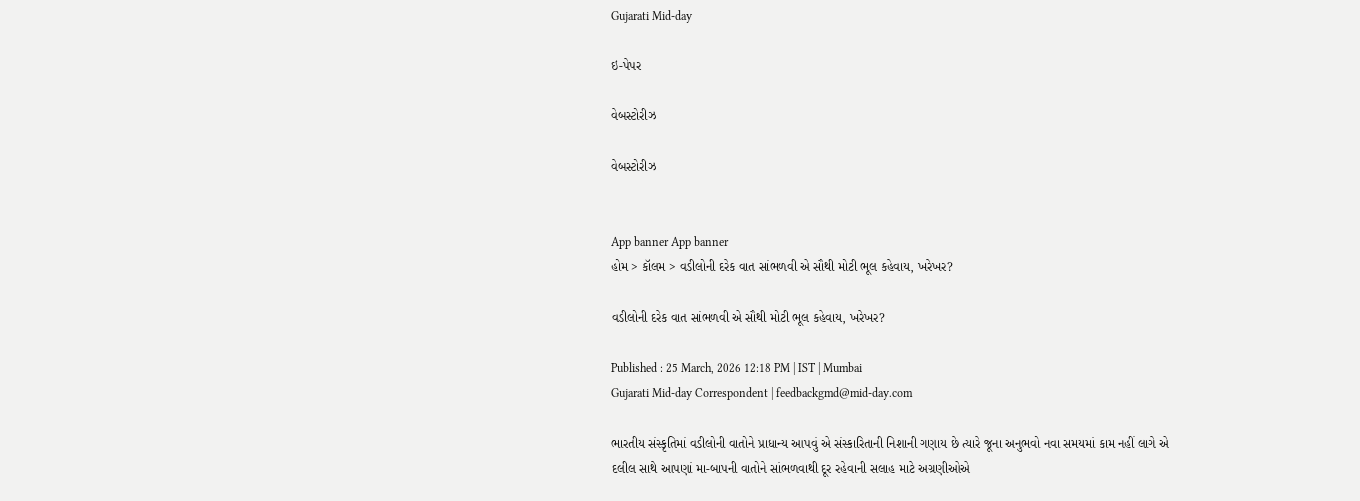Gujarati Mid-day

ઇ-પેપર

વેબસ્ટોરીઝ

વેબસ્ટોરીઝ


App banner App banner
હોમ > કૉલમ > વડીલોની દરેક વાત સાંભળવી એ સૌથી મોટી ભૂલ કહેવાય, ખરેખર?

વડીલોની દરેક વાત સાંભળવી એ સૌથી મોટી ભૂલ કહેવાય, ખરેખર?

Published : 25 March, 2026 12:18 PM | IST | Mumbai
Gujarati Mid-day Correspondent | feedbackgmd@mid-day.com

ભારતીય સંસ્કૃતિમાં વડીલોની વાતોને પ્રાધાન્ય આપવું એ સંસ્કારિતાની નિશાની ગણાય છે ત્યારે જૂના અનુભવો નવા સમયમાં કામ નહીં લાગે એ દલીલ સાથે આપણાં મા-બાપની વાતોને સાંભળવાથી દૂર રહેવાની સલાહ માટે અગ્રણીઓએ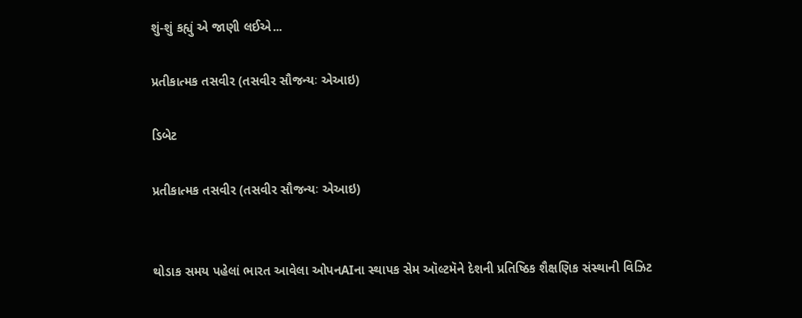શું-શું કહ્યું એ જાણી લઈએ...

પ્રતીકાત્મક તસવીર (તસવીર સૌજન્યઃ એઆઇ)

ડિબેટ

પ્રતીકાત્મક તસવીર (તસવીર સૌજન્યઃ એઆઇ)


થોડાક સમય પહેલાં ભારત આવેલા ઓપનAIના સ્થાપક સેમ ઑલ્ટમૅને દેશની પ્રતિષ્ઠિક શૈક્ષણિક સંસ્થાની વિઝિટ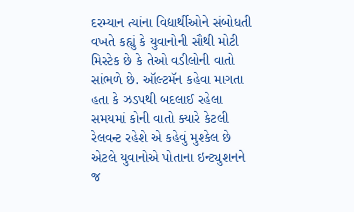દરમ્યાન ત્યાંના વિદ્યાર્થીઓને સંબોધતી વખતે કહ્યું કે યુવાનોની સૌથી મોટી મિસ્ટેક છે કે તેઓ વડીલોની વાતો સાંભળે છે. ઑલ્ટમૅન કહેવા માગતા હતા કે ઝડપથી બદલાઈ રહેલા સમયમાં કોની વાતો ક્યારે કેટલી રેલવન્ટ રહેશે એ કહેવું મુશ્કેલ છે એટલે યુવાનોએ પોતાના ઇન્ટ્યુશનને જ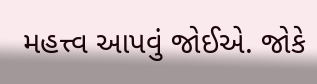મહત્ત્વ આપવું જોઈએ. જોકે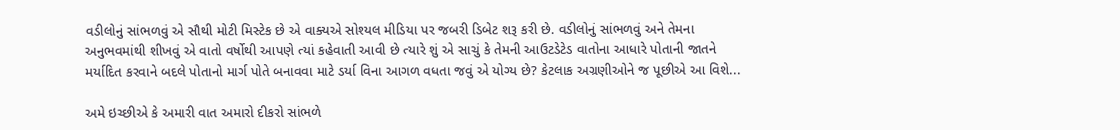વડીલોનું સાંભળવું એ સૌથી મોટી મિસ્ટેક છે એ વાક્યએ સોશ્યલ મીડિયા પર જબરી ડિબેટ શરૂ કરી છે. વડીલોનું સાંભળવું અને તેમના અનુભવમાંથી શીખવું એ વાતો વર્ષોથી આપણે ત્યાં કહેવાતી આવી છે ત્યારે શું એ સાચું કે તેમની આઉટડેટેડ વાતોના આધારે પોતાની જાતને મર્યાદિત કરવાને બદલે પોતાનો માર્ગ પોતે બનાવવા માટે ડર્યા વિના આગળ વધતા જવું એ યોગ્ય છે? કેટલાક અગ્રણીઓને જ પૂછીએ આ વિશે...

અમે ઇચ્છીએ કે અમારી વાત અમારો દીકરો સાંભળે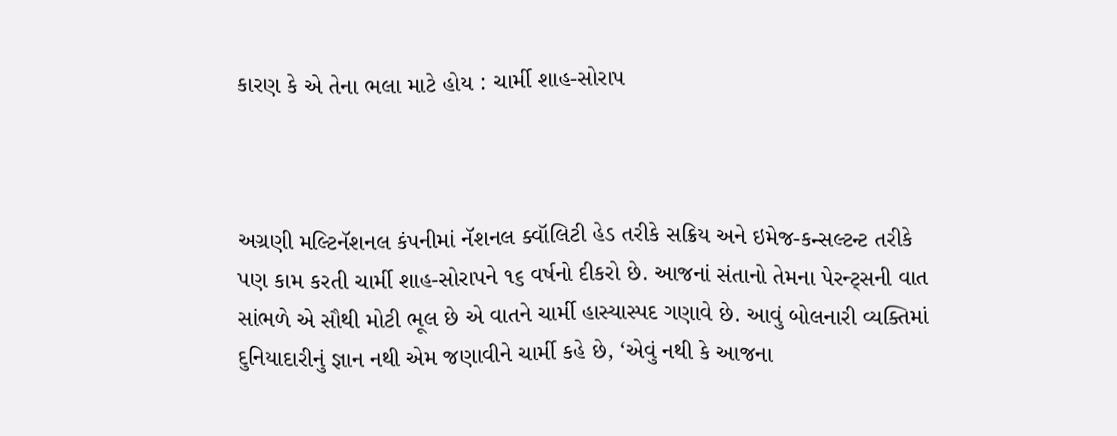કારણ કે એ તેના ભલા માટે હોય : ચાર્મી શાહ-સોરાપ



અગ્રણી મલ્ટિનૅશનલ કંપનીમાં નૅશનલ ક્વૉલિટી હેડ તરીકે સક્રિય અને ઇમેજ-કન્સલ્ટન્ટ તરીકે પણ કામ કરતી ચાર્મી શાહ-સોરાપને ૧૬ વર્ષનો દીકરો છે. આજનાં સંતાનો તેમના પેરન્ટ્સની વાત સાંભળે એ સૌથી મોટી ભૂલ છે એ વાતને ચાર્મી હાસ્યાસ્પદ ગણાવે છે. આવું બોલનારી વ્યક્તિમાં દુનિયાદારીનું જ્ઞાન નથી એમ જણાવીને ચાર્મી કહે છે, ‘એવું નથી કે આજના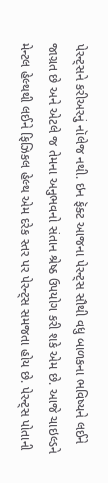પેરન્ટ્સને કરીઅરનું નૉલેજ નથી. ઇન ફૅક્ટ આજના પેરન્ટ્સ સૌથી વધુ બાળકના ભવિષ્યને લઈને જાગ્રત છે અને એટલે જ તેમના અનુભવનો સંતાન શ્રેષ્ઠ ઉપયોગ કરી શકે એમ છે. આજે ચાઇલ્ડને મેન્ટલ હેલ્થથી લઈને ફિઝિકલ હેલ્થ એમ દરેક સ્તર પર પેરન્ટ્સ સમજતા હોય છે. પેરન્ટ્સ પોતાની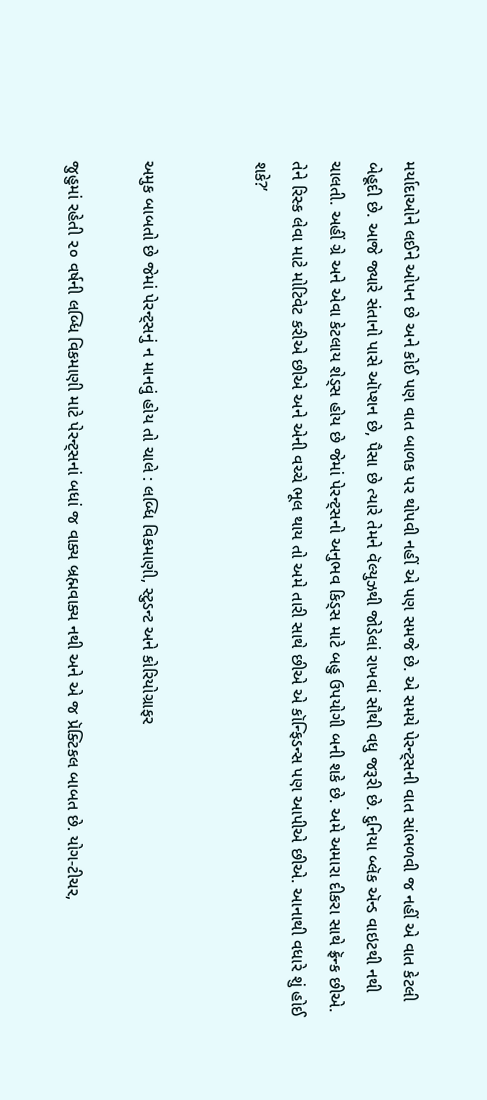મર્યાદાઓને લઈને ઓપન છે અને કોઈ પણ વાત બાળક પર થોપવી નહીં એ પણ સમજે છે. એ સમયે પેરન્ટ્સની વાત સાંભળવી જ નહીં એ વાત કેટલી બેહૂદી છે. આજે જ્યારે સંતાનો પાસે ઑપ્શન છે, પૈસા છે ત્યારે તેમને વૅલ્યુઝથી જોડેલાં રાખવાં સૌથી વધુ જરૂરી છે. દુનિયા બ્લૅક ઍન્ડ વાઇટથી નથી ચાલતી. અહીં ગ્રે અને એવા કેટલાય શેડ્સ હોય છે જેમાં પેરન્ટ્સનો અનુભવ કિડ્સ માટે બહુ ઉપયોગી બની શકે છે. અમે અમારા દીકરા સાથે ફ્રૅન્ક છીએ. તેને રિસ્ક લેવા માટે મોટિવેટ કરીએ છીએ અને એની વચ્ચે ભૂલ થાય તો અમે તારી સાથે છીએ એ કૉન્ફિડન્સ પણ આપીએ છીએ. આનાથી વધારે શું હોઈ શકે?’


અમુક બાબતો છે જેમાં પેરન્ટ્સનું ન માનવું હોય તો ચાલે : લબ્ધિ વિકમાણી, સ્ટુડન્ટ અને કોરિયોગ્રાફર

જુહુમાં રહેતી ૨૦ વર્ષની લબ્ધિ વિકમાણી માટે પેરન્ટ્સનાં બધાં જ વાક્ય બ્રહ્મવાક્ય નથી અને એ જ પ્રૅક્ટિકલ બાબત છે. યોગ-ટીચર,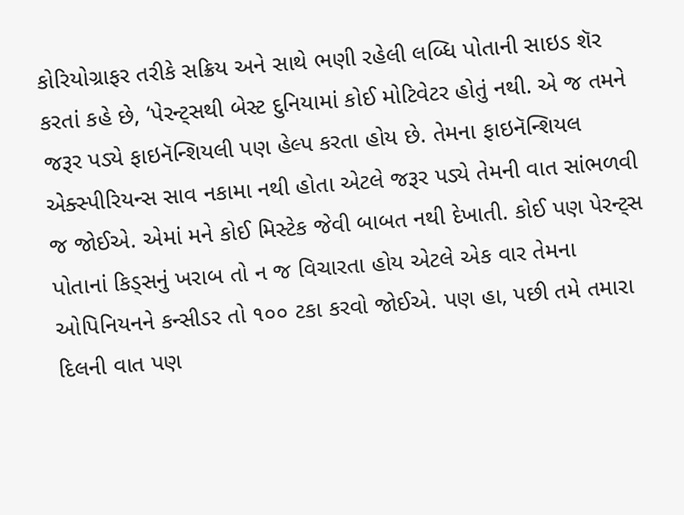કોરિયોગ્રાફર તરીકે સક્રિય અને સાથે ભણી રહેલી લબ્ધિ પોતાની સાઇડ શૅર કરતાં કહે છે, ‘પેરન્ટ્સથી બેસ્ટ દુનિયામાં કોઈ મોટિવેટર હોતું નથી. એ જ તમને જરૂર પડ્યે ફાઇનૅન્શિયલી પણ હેલ્પ કરતા હોય છે. તેમના ફાઇનૅન્શિયલ એક્સ્પીરિયન્સ સાવ નકામા નથી હોતા એટલે જરૂર પડ્યે તેમની વાત સાંભળવી જ જોઈએ. એમાં મને કોઈ મિસ્ટેક જેવી બાબત નથી દેખાતી. કોઈ પણ પેરન્ટ્સ પોતાનાં કિડ્સનું ખરાબ તો ન જ વિચારતા હોય એટલે એક વાર તેમના ઓપિનિયનને કન્સીડર તો ૧૦૦ ટકા કરવો જોઈએ. પણ હા, પછી તમે તમારા દિલની વાત પણ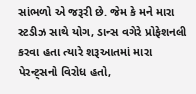સાંભળો એ જરૂરી છે. જેમ કે મને મારા સ્ટડીઝ સાથે યોગ, ડાન્સ વગેરે પ્રોફેશનલી કરવા હતા ત્યારે શરૂઆતમાં મારા પેરન્ટ્સનો વિરોધ હતો,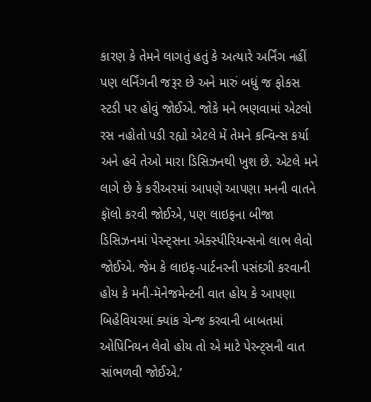કારણ કે તેમને લાગતું હતું કે અત્યારે અર્નિંગ નહીં પણ લર્નિંગની જરૂર છે અને મારું બધું જ ફોકસ સ્ટડી પર હોવું જોઈએ. જોકે મને ભણવામાં એટલો રસ નહોતો પડી રહ્યો એટલે મેં તેમને કન્વિન્સ કર્યા અને હવે તેઓ મારા ડિસિઝનથી ખુશ છે. એટલે મને લાગે છે કે કરીઅરમાં આપણે આપણા મનની વાતને ફૉલો કરવી જોઈએ, પણ લાઇફના બીજા ડિસિઝનમાં પેરન્ટ્સના એક્સ્પીરિયન્સનો લાભ લેવો જોઈએ. જેમ કે લાઇફ-પાર્ટનરની પસંદગી કરવાની હોય કે મની-મૅનેજમેન્ટની વાત હોય કે આપણા બિહેવિયરમાં ક્યાંક ચેન્જ કરવાની બાબતમાં ઓપિનિયન લેવો હોય તો એ માટે પેરન્ટ્સની વાત સાંભળવી જોઈએ.’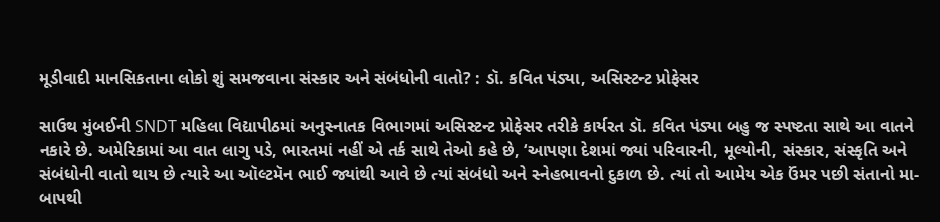મૂડીવાદી માનસિકતાના લોકો શું સમજવાના સંસ્કાર અને સંબંધોની વાતો? : ડૉ. કવિત પંડ્યા, અસિસ્ટન્ટ પ્રોફેસર

સાઉથ મુંબઈની SNDT મહિલા વિદ્યાપીઠમાં અનુસ્નાતક વિભાગમાં અસિસ્ટન્ટ પ્રોફેસર તરીકે કાર્યરત ડૉ. કવિત પંડ્યા બહુ જ સ્પષ્ટતા સાથે આ વાતને નકારે છે. અમેરિકામાં આ વાત લાગુ પડે, ભારતમાં નહીં એ તર્ક સાથે તેઓ કહે છે, ‘આપણા દેશમાં જ્યાં પરિવારની, મૂલ્યોની, સંસ્કાર, સંસ્કૃતિ અને સંબંધોની વાતો થાય છે ત્યારે આ ઑલ્ટમૅન ભાઈ જ્યાંથી આવે છે ત્યાં સંબંધો અને સ્નેહભાવનો દુકાળ છે. ત્યાં તો આમેય એક ઉંમર પછી સંતાનો મા-બાપથી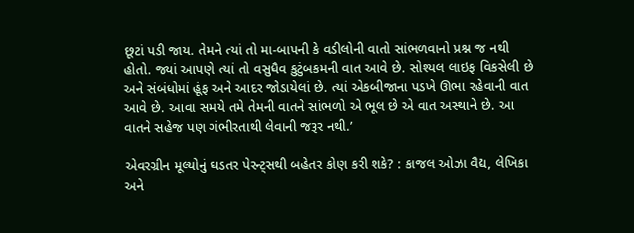છૂટાં પડી જાય. તેમને ત્યાં તો મા-બાપની કે વડીલોની વાતો સાંભળવાનો પ્રશ્ન જ નથી હોતો. જ્યાં આપણે ત્યાં તો વસુધૈવ કુટુંબકમની વાત આવે છે. સોશ્યલ લાઇફ વિકસેલી છે અને સંબંધોમાં હૂંફ અને આદર જોડાયેલાં છે. ત્યાં એકબીજાના પડખે ઊભા રહેવાની વાત આવે છે. આવા સમયે તમે તેમની વાતને સાંભળો એ ભૂલ છે એ વાત અસ્થાને છે. આ વાતને સહેજ પણ ગંભીરતાથી લેવાની જરૂર નથી.’

એવરગ્રીન મૂલ્યોનું ઘડતર પેરન્ટ્સથી બહેતર કોણ કરી શકે? : કાજલ ઓઝા વૈદ્ય, લેખિકા અને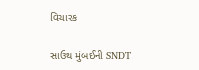વિચારક

સાઉથ મુંબઈની SNDT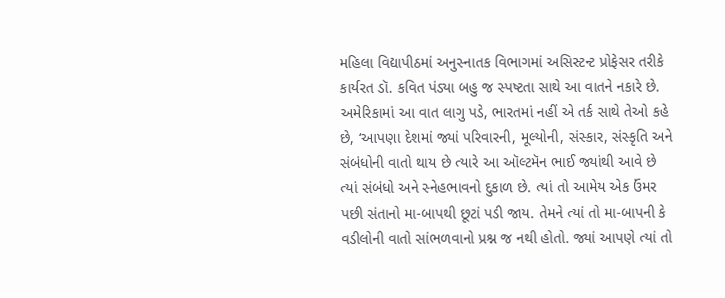મહિલા વિદ્યાપીઠમાં અનુસ્નાતક વિભાગમાં અસિસ્ટન્ટ પ્રોફેસર તરીકે કાર્યરત ડૉ. કવિત પંડ્યા બહુ જ સ્પષ્ટતા સાથે આ વાતને નકારે છે. અમેરિકામાં આ વાત લાગુ પડે, ભારતમાં નહીં એ તર્ક સાથે તેઓ કહે છે, ‘આપણા દેશમાં જ્યાં પરિવારની, મૂલ્યોની, સંસ્કાર, સંસ્કૃતિ અને સંબંધોની વાતો થાય છે ત્યારે આ ઑલ્ટમૅન ભાઈ જ્યાંથી આવે છે ત્યાં સંબંધો અને સ્નેહભાવનો દુકાળ છે. ત્યાં તો આમેય એક ઉંમર પછી સંતાનો મા-બાપથી છૂટાં પડી જાય. તેમને ત્યાં તો મા-બાપની કે વડીલોની વાતો સાંભળવાનો પ્રશ્ન જ નથી હોતો. જ્યાં આપણે ત્યાં તો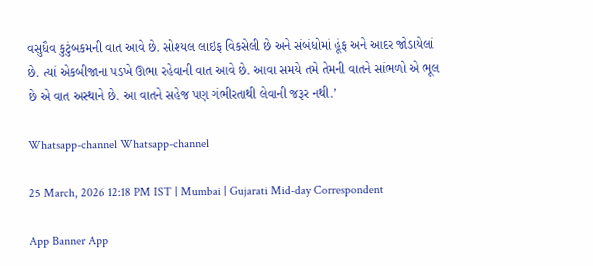વસુધૈવ કુટુંબકમની વાત આવે છે. સોશ્યલ લાઇફ વિકસેલી છે અને સંબંધોમાં હૂંફ અને આદર જોડાયેલાં છે. ત્યાં એકબીજાના પડખે ઊભા રહેવાની વાત આવે છે. આવા સમયે તમે તેમની વાતને સાંભળો એ ભૂલ છે એ વાત અસ્થાને છે. આ વાતને સહેજ પણ ગંભીરતાથી લેવાની જરૂર નથી.’

Whatsapp-channel Whatsapp-channel

25 March, 2026 12:18 PM IST | Mumbai | Gujarati Mid-day Correspondent

App Banner App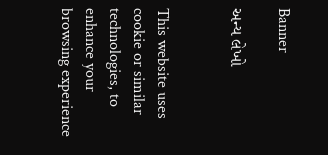Banner

અન્ય લેખો


This website uses cookie or similar technologies, to enhance your browsing experience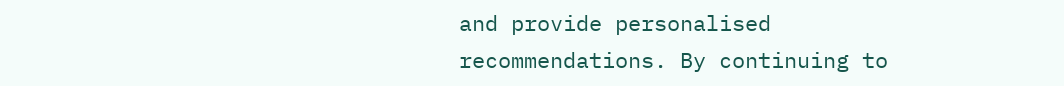and provide personalised recommendations. By continuing to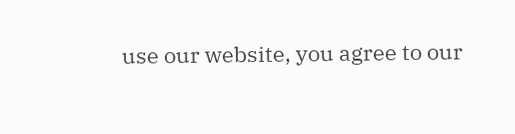use our website, you agree to our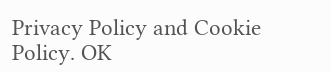Privacy Policy and Cookie Policy. OK